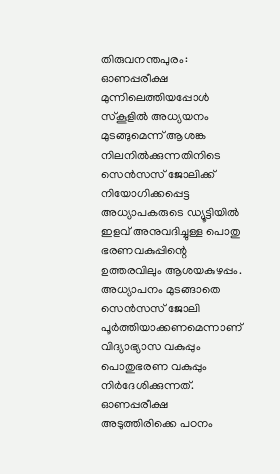തിരുവനന്തപുരം: ഓണപ്പരീക്ഷ മുന്നിലെത്തിയപ്പോള്‍ സ്‌കൂളില്‍ അധ്യയനം മുടങ്ങുമെന്ന് ആശങ്ക നിലനില്‍ക്കുന്നതിനിടെ സെന്‍സസ് ജോലിക്ക് നിയോഗിക്കപ്പെട്ട അധ്യാപകരുടെ ഡ്യൂട്ടിയില്‍ ഇളവ് അനുവദിച്ചുള്ള പൊതു ഭരണവകുപ്പിന്റെ ഉത്തരവിലും ആശയകുഴപ്പം. അധ്യാപനം മുടങ്ങാതെ സെന്‍സസ് ജോലി പൂര്‍ത്തിയാക്കണമെന്നാണ് വിദ്യാഭ്യാസ വകുപ്പും പൊതുഭരണ വകുപ്പും നിര്‍ദേശിക്കുന്നത്. ഓണപ്പരീക്ഷ അടുത്തിരിക്കെ പഠനം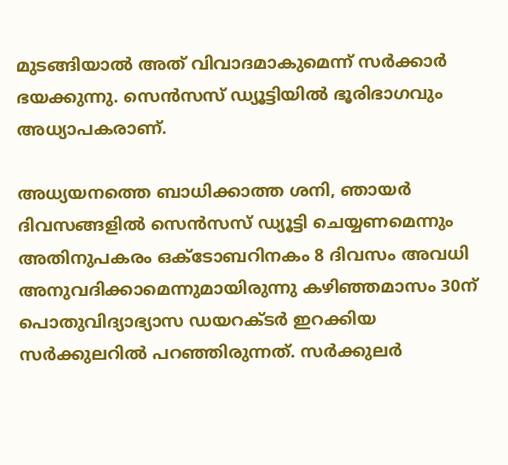മുടങ്ങിയാല്‍ അത് വിവാദമാകുമെന്ന് സര്‍ക്കാര്‍ ഭയക്കുന്നു. സെന്‍സസ് ഡ്യൂട്ടിയില്‍ ഭൂരിഭാഗവും അധ്യാപകരാണ്.

അധ്യയനത്തെ ബാധിക്കാത്ത ശനി, ഞായര്‍ ദിവസങ്ങളില്‍ സെന്‍സസ് ഡ്യൂട്ടി ചെയ്യണമെന്നും അതിനുപകരം ഒക്ടോബറിനകം 8 ദിവസം അവധി അനുവദിക്കാമെന്നുമായിരുന്നു കഴിഞ്ഞമാസം 30ന് പൊതുവിദ്യാഭ്യാസ ഡയറക്ടര്‍ ഇറക്കിയ സര്‍ക്കുലറില്‍ പറഞ്ഞിരുന്നത്. സര്‍ക്കുലര്‍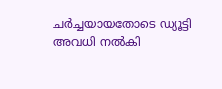ചര്‍ച്ചയായതോടെ ഡ്യൂട്ടി അവധി നല്‍കി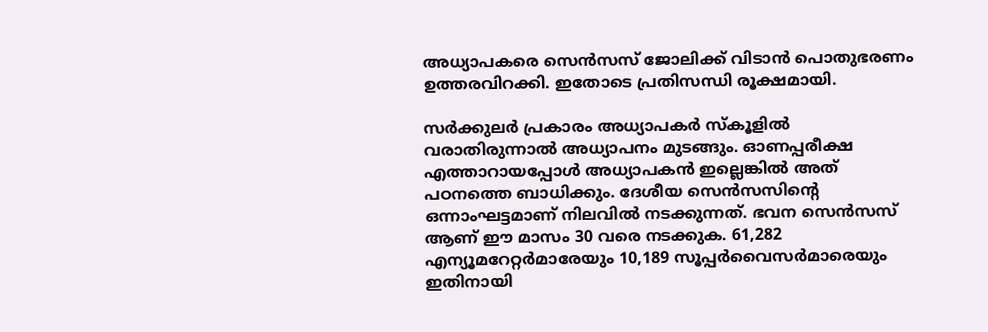അധ്യാപകരെ സെന്‍സസ് ജോലിക്ക് വിടാന്‍ പൊതുഭരണം ഉത്തരവിറക്കി. ഇതോടെ പ്രതിസന്ധി രൂക്ഷമായി.

സര്‍ക്കുലര്‍ പ്രകാരം അധ്യാപകര്‍ സ്‌കൂളില്‍ വരാതിരുന്നാല്‍ അധ്യാപനം മുടങ്ങും. ഓണപ്പരീക്ഷ എത്താറായപ്പോള്‍ അധ്യാപകന്‍ ഇല്ലെങ്കില്‍ അത് പഠനത്തെ ബാധിക്കും. ദേശീയ സെന്‍സസിന്റെ ഒന്നാംഘട്ടമാണ് നിലവില്‍ നടക്കുന്നത്. ഭവന സെന്‍സസ് ആണ് ഈ മാസം 30 വരെ നടക്കുക. 61,282 എന്യൂമറേറ്റര്‍മാരേയും 10,189 സൂപ്പര്‍വൈസര്‍മാരെയും ഇതിനായി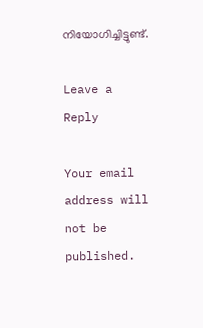നിയോഗിച്ചിട്ടുണ്ട്.

Leave a Reply

Your email address will not be published.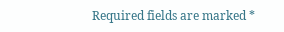Required fields are marked *